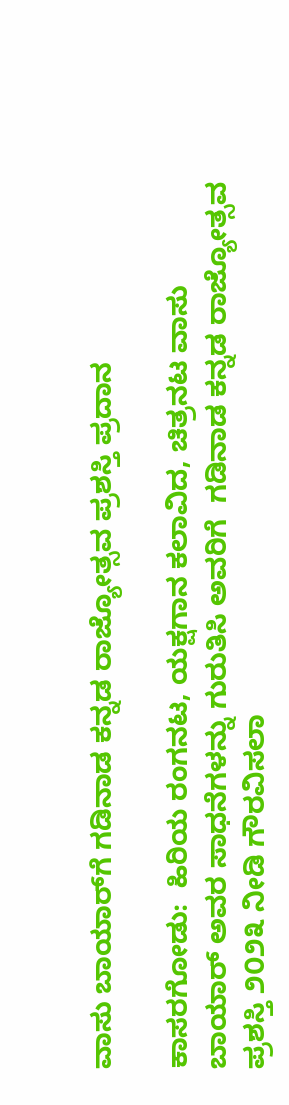ವಾಸು ಬಾಯಾರ್‌ಗೆ ಗಡಿನಾಡ ಕನ್ನಡ ರಾಜ್ಯೋತ್ಸವ ಪ್ರಶಸ್ತಿ ಪ್ರದಾನ

ಕಾಸರಗೋಡು:  ಹಿರಿಯ ರಂಗನಟ, ಯಕ್ಷಗಾನ ಕಲಾವಿದ, ಚಿತ್ರನಟ ವಾಸು ಬಾಯಾರ್ ಅವರ ಸಾಧನೆಗಳನ್ನು ಗುರುತಿಸಿ ಅವರಿಗೆ  ಗಡಿನಾಡ ಕನ್ನಡ ರಾಜ್ಯೋತ್ಸವ ಪ್ರಶಸ್ತಿ ೨೦೨೩ ನೀಡಿ ಗೌರವಿಸಲಾ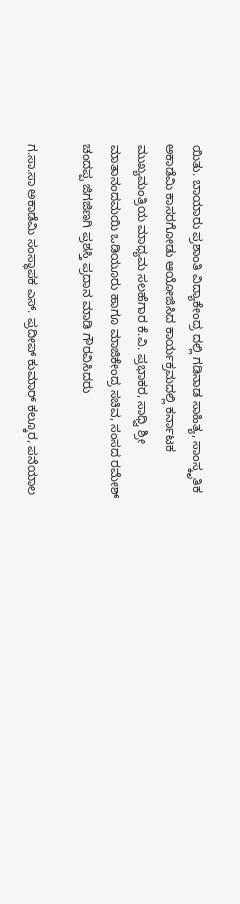ಯಿತು. ಬಾಯಾರು ಪ್ರಶಾಂತಿ ವಿದ್ಯಾಕೇಂದ್ರ ದಲ್ಲಿ ಗಡಿನಾಡ ಸಾಹಿತ್ಯ, ಸಾಂಸ್ಕೃತಿಕ ಅಕಾಡೆಮಿ ಕಾಸರಗೋಡು ಆಯೋಜಿಸಿದ ಕಾರ್ಯಕ್ರಮದಲ್ಲಿ ಕರ್ನಾಟಕ ಮುಖ್ಯಮಂತ್ರಿಯ ಮಾಧ್ಯಮ ಸಲಹೆಗಾರ ಕೆ.ವಿ. ಪ್ರಭಾಕರ, ಸಾಧ್ವಿ ಶ್ರೀ ಮಾತಾನಂದಮಯಿ ಒಡಿಯೂರು ಹಾಗೂ ಮಾಜಿಕೇಂದ್ರ ಸಚಿವ, ಸಂಸದ ರಮೇಶ್ ಚಂದಪ್ಪ ಜಿಗಜಿಣಗಿ ಪ್ರಶಸ್ತಿ ಪ್ರದಾನ ಮಾಡಿ ಗೌರವಿಸಿದರು

ಗ.ಸಾ.ಸಾ ಅಕಾಡೆಮಿ ಸಂಸ್ಥಾಪಕ ಎಸ್. ಪ್ರದೀಪ್ ಕುಮಾರ್ ಕಲ್ಕೂರ, ಪನೆಯಾಲ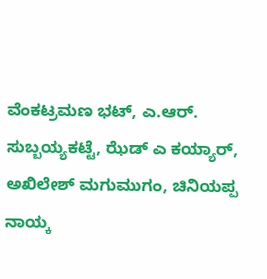ವೆಂಕಟ್ರಮಣ ಭಟ್, ಎ.ಆರ್. ಸುಬ್ಬಯ್ಯಕಟ್ಟೆ, ಝೆಡ್ ಎ ಕಯ್ಯಾರ್, ಅಖಿಲೇಶ್ ಮಗುಮುಗಂ, ಚಿನಿಯಪ್ಪ ನಾಯ್ಕ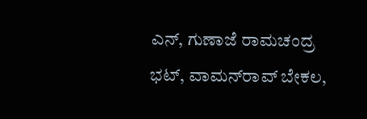ಎನ್, ಗುಣಾಜೆ ರಾಮಚಂದ್ರ ಭಟ್, ವಾಮನ್‌ರಾವ್ ಬೇಕಲ,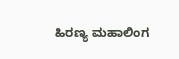ಹಿರಣ್ಯ ಮಹಾಲಿಂಗ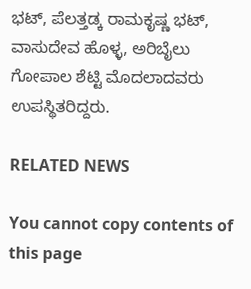ಭಟ್, ಪೆಲತ್ತಡ್ಕ ರಾಮಕೃಷ್ಣ ಭಟ್, ವಾಸುದೇವ ಹೊಳ್ಳ, ಅರಿಬೈಲು ಗೋಪಾಲ ಶೆಟ್ಟಿ ಮೊದಲಾದವರು ಉಪಸ್ಥಿತರಿದ್ದರು.

RELATED NEWS

You cannot copy contents of this page